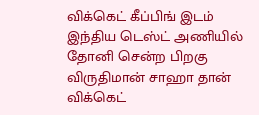விக்கெட் கீப்பிங் இடம்
இந்திய டெஸ்ட் அணியில் தோனி சென்ற பிறகு விருதிமான் சாஹா தான் விக்கெட்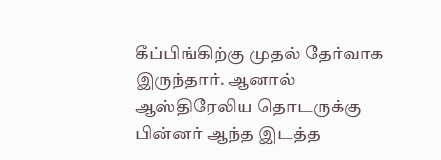கீப்பிங்கிற்கு முதல் தேர்வாக இருந்தார். ஆனால் ஆஸ்திரேலிய தொடருக்கு பின்னர் ஆந்த இடத்த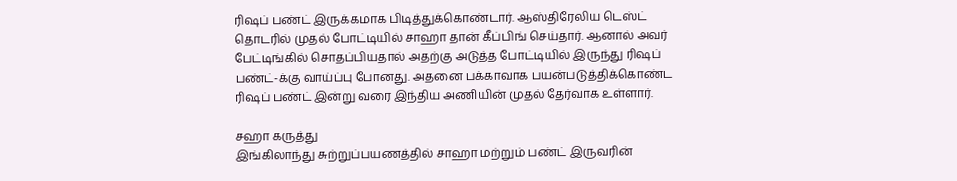ரிஷப் பண்ட் இருக்கமாக பிடித்துக்கொண்டார். ஆஸ்திரேலிய டெஸ்ட் தொடரில் முதல் போட்டியில் சாஹா தான் கீப்பிங் செய்தார். ஆனால் அவர் பேட்டிங்கில் சொதப்பியதால் அதற்கு அடுத்த போட்டியில் இருந்து ரிஷப் பண்ட்-க்கு வாய்ப்பு போனது. அதனை பக்காவாக பயன்படுத்திக்கொண்ட ரிஷப் பண்ட் இன்று வரை இந்திய அணியின் முதல் தேர்வாக உள்ளார்.

சஹா கருத்து
இங்கிலாந்து சுற்றுப்பயணத்தில் சாஹா மற்றும் பண்ட் இருவரின்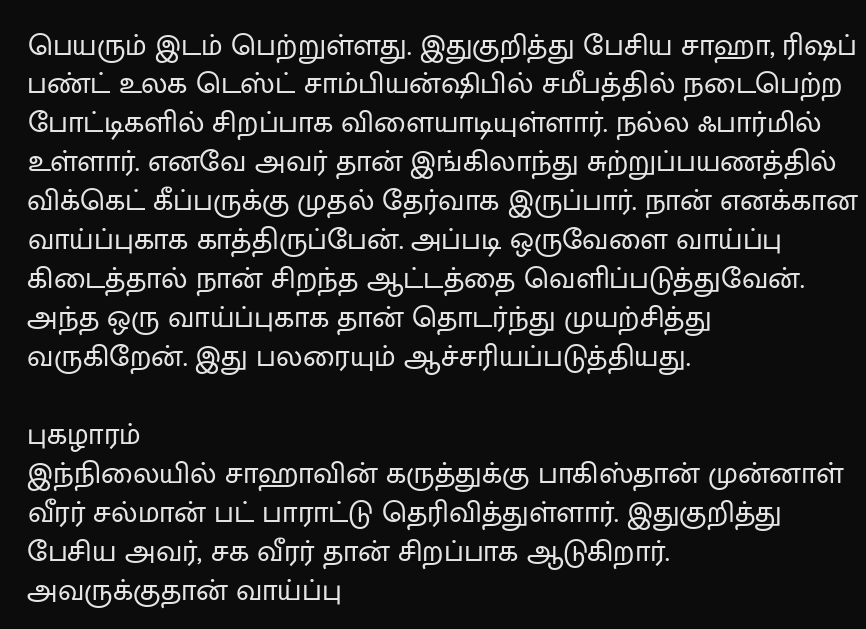பெயரும் இடம் பெற்றுள்ளது. இதுகுறித்து பேசிய சாஹா, ரிஷப் பண்ட் உலக டெஸ்ட் சாம்பியன்ஷிபில் சமீபத்தில் நடைபெற்ற போட்டிகளில் சிறப்பாக விளையாடியுள்ளார். நல்ல ஃபார்மில் உள்ளார். எனவே அவர் தான் இங்கிலாந்து சுற்றுப்பயணத்தில் விக்கெட் கீப்பருக்கு முதல் தேர்வாக இருப்பார். நான் எனக்கான வாய்ப்புகாக காத்திருப்பேன். அப்படி ஒருவேளை வாய்ப்பு கிடைத்தால் நான் சிறந்த ஆட்டத்தை வெளிப்படுத்துவேன். அந்த ஒரு வாய்ப்புகாக தான் தொடர்ந்து முயற்சித்து வருகிறேன். இது பலரையும் ஆச்சரியப்படுத்தியது.

புகழாரம்
இந்நிலையில் சாஹாவின் கருத்துக்கு பாகிஸ்தான் முன்னாள் வீரர் சல்மான் பட் பாராட்டு தெரிவித்துள்ளார். இதுகுறித்து பேசிய அவர், சக வீரர் தான் சிறப்பாக ஆடுகிறார். அவருக்குதான் வாய்ப்பு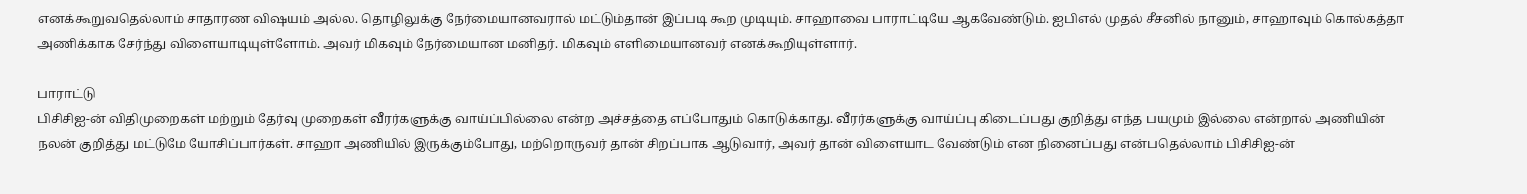எனக்கூறுவதெல்லாம் சாதாரண விஷயம் அல்ல. தொழிலுக்கு நேர்மையானவரால் மட்டும்தான் இப்படி கூற முடியும். சாஹாவை பாராட்டியே ஆகவேண்டும். ஐபிஎல் முதல் சீசனில் நானும், சாஹாவும் கொல்கத்தா அணிக்காக சேர்ந்து விளையாடியுள்ளோம். அவர் மிகவும் நேர்மையான மனிதர். மிகவும் எளிமையானவர் எனக்கூறியுள்ளார்.

பாராட்டு
பிசிசிஐ-ன் விதிமுறைகள் மற்றும் தேர்வு முறைகள் வீரர்களுக்கு வாய்ப்பில்லை என்ற அச்சத்தை எப்போதும் கொடுக்காது. வீரர்களுக்கு வாய்ப்பு கிடைப்பது குறித்து எந்த பயமும் இல்லை என்றால் அணியின் நலன் குறித்து மட்டுமே யோசிப்பார்கள். சாஹா அணியில் இருக்கும்போது, மற்றொருவர் தான் சிறப்பாக ஆடுவார், அவர் தான் விளையாட வேண்டும் என நினைப்பது என்பதெல்லாம் பிசிசிஐ-ன்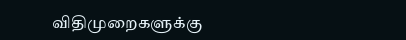விதிமுறைகளுக்கு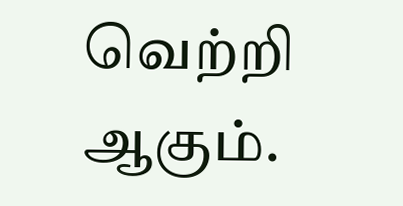வெற்றி ஆகும்.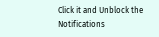Click it and Unblock the Notifications